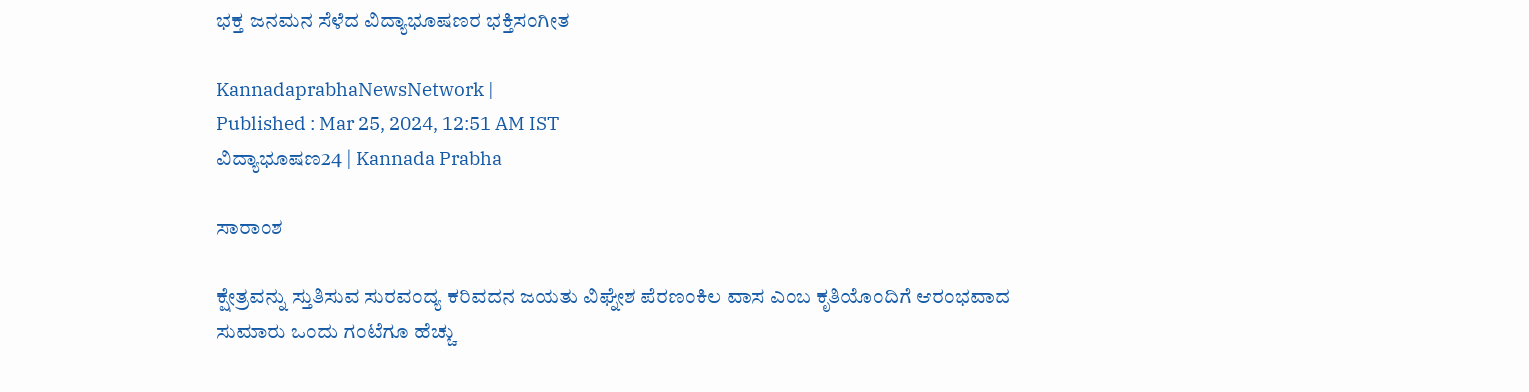ಭಕ್ತ ಜನಮನ ಸೆಳೆದ ವಿದ್ಯಾಭೂಷಣರ ಭಕ್ತಿಸಂಗೀತ

KannadaprabhaNewsNetwork |
Published : Mar 25, 2024, 12:51 AM IST
ವಿದ್ಯಾಭೂಷಣ24 | Kannada Prabha

ಸಾರಾಂಶ

ಕ್ಷೇತ್ರವನ್ನು ಸ್ತುತಿಸುವ ಸುರವಂದ್ಯ ಕರಿವದನ ಜಯತು ವಿಘ್ನೇಶ ಪೆರಣಂಕಿಲ ವಾಸ ಎಂಬ ಕೃತಿಯೊಂದಿಗೆ ಆರಂಭವಾದ ಸುಮಾರು ಒಂದು ಗಂಟೆಗೂ ಹೆಚ್ಚು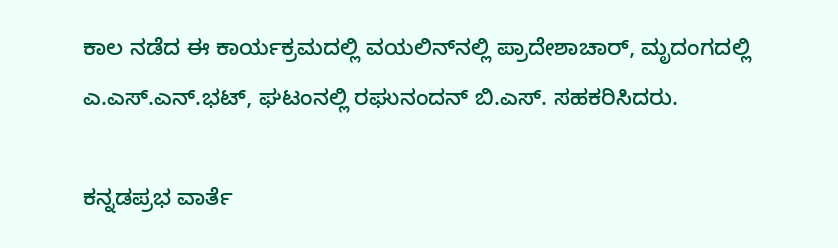ಕಾಲ ನಡೆದ ಈ ಕಾರ್ಯಕ್ರಮದಲ್ಲಿ ವಯಲಿನ್‌ನಲ್ಲಿ ಪ್ರಾದೇಶಾಚಾರ್, ಮೃದಂಗದಲ್ಲಿ ಎ.ಎಸ್.ಎನ್.ಭಟ್, ಘಟಂನಲ್ಲಿ ರಘುನಂದನ್ ಬಿ.ಎಸ್. ಸಹಕರಿಸಿದರು.

ಕನ್ನಡಪ್ರಭ ವಾರ್ತೆ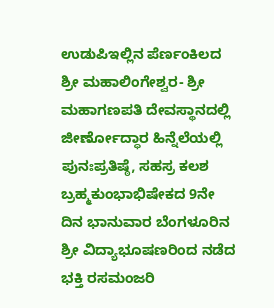ಉಡುಪಿಇಲ್ಲಿನ ಪೆರ್ಣಂಕಿಲದ ಶ್ರೀ ಮಹಾಲಿಂಗೇಶ್ವರ- ಶ್ರೀ ಮಹಾಗಣಪತಿ ದೇವಸ್ಥಾನದಲ್ಲಿ ಜೀರ್ಣೋದ್ಧಾರ ಹಿನ್ನೆಲೆಯಲ್ಲಿ ಪುನಃಪ್ರತಿಷ್ಠೆ, ಸಹಸ್ರ ಕಲಶ ಬ್ರಹ್ಮಕುಂಭಾಭಿಷೇಕದ 9ನೇ ದಿನ ಭಾನುವಾರ ಬೆಂಗಳೂರಿನ ಶ್ರೀ ವಿದ್ಯಾಭೂಷಣರಿಂದ ನಡೆದ ಭಕ್ತಿ ರಸಮಂಜರಿ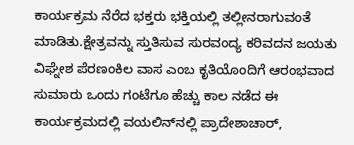ಕಾರ್ಯಕ್ರಮ ನೆರೆದ ಭಕ್ತರು ಭಕ್ತಿಯಲ್ಲಿ ತಲ್ಲೀನರಾಗುವಂತೆ ಮಾಡಿತು.ಕ್ಷೇತ್ರವನ್ನು ಸ್ತುತಿಸುವ ಸುರವಂದ್ಯ ಕರಿವದನ ಜಯತು ವಿಘ್ನೇಶ ಪೆರಣಂಕಿಲ ವಾಸ ಎಂಬ ಕೃತಿಯೊಂದಿಗೆ ಆರಂಭವಾದ ಸುಮಾರು ಒಂದು ಗಂಟೆಗೂ ಹೆಚ್ಚು ಕಾಲ ನಡೆದ ಈ ಕಾರ್ಯಕ್ರಮದಲ್ಲಿ ವಯಲಿನ್‌ನಲ್ಲಿ ಪ್ರಾದೇಶಾಚಾರ್,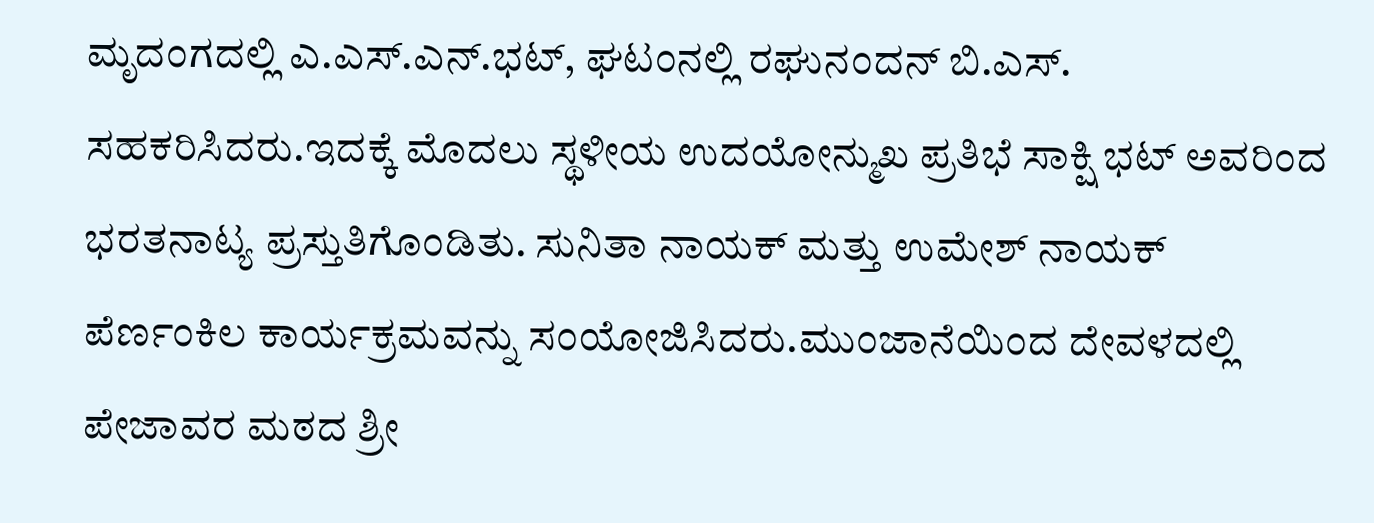ಮೃದಂಗದಲ್ಲಿ ಎ.ಎಸ್.ಎನ್.ಭಟ್, ಘಟಂನಲ್ಲಿ ರಘುನಂದನ್ ಬಿ.ಎಸ್. ಸಹಕರಿಸಿದರು.ಇದಕ್ಕೆ ಮೊದಲು ಸ್ಥಳೀಯ ಉದಯೋನ್ಮುಖ ಪ್ರತಿಭೆ ಸಾಕ್ಷಿ ಭಟ್ ಅವರಿಂದ ಭರತನಾಟ್ಯ ಪ್ರಸ್ತುತಿಗೊಂಡಿತು. ಸುನಿತಾ ನಾಯಕ್ ಮತ್ತು ಉಮೇಶ್ ನಾಯಕ್ ಪೆರ್ಣಂಕಿಲ ಕಾರ್ಯಕ್ರಮವನ್ನು ಸಂಯೋಜಿಸಿದರು.ಮುಂಜಾನೆಯಿಂದ ದೇವಳದಲ್ಲಿ ಪೇಜಾವರ ಮಠದ ಶ್ರೀ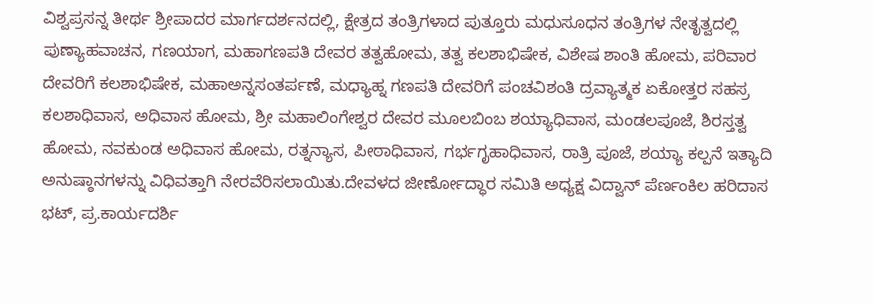ವಿಶ್ವಪ್ರಸನ್ನ ತೀರ್ಥ ಶ್ರೀಪಾದರ ಮಾರ್ಗದರ್ಶನದಲ್ಲಿ, ಕ್ಷೇತ್ರದ ತಂತ್ರಿಗಳಾದ ಪುತ್ತೂರು ಮಧುಸೂಧನ ತಂತ್ರಿಗಳ ನೇತೃತ್ವದಲ್ಲಿ ಪುಣ್ಯಾಹವಾಚನ, ಗಣಯಾಗ, ಮಹಾಗಣಪತಿ ದೇವರ ತತ್ವಹೋಮ, ತತ್ವ ಕಲಶಾಭಿಷೇಕ, ವಿಶೇಷ ಶಾಂತಿ ಹೋಮ, ಪರಿವಾರ ದೇವರಿಗೆ ಕಲಶಾಭಿಷೇಕ, ಮಹಾಅನ್ನಸಂತರ್ಪಣೆ, ಮಧ್ಯಾಹ್ನ ಗಣಪತಿ ದೇವರಿಗೆ ಪಂಚವಿಶಂತಿ ದ್ರವ್ಯಾತ್ಮಕ ಏಕೋತ್ತರ ಸಹಸ್ರ ಕಲಶಾಧಿವಾಸ, ಅಧಿವಾಸ ಹೋಮ, ಶ್ರೀ ಮಹಾಲಿಂಗೇಶ್ವರ ದೇವರ ಮೂಲಬಿಂಬ ಶಯ್ಯಾಧಿವಾಸ, ಮಂಡಲಪೂಜೆ, ಶಿರಸ್ತತ್ವ ಹೋಮ, ನವಕುಂಡ ಅಧಿವಾಸ ಹೋಮ, ರತ್ನನ್ಯಾಸ, ಪೀಠಾಧಿವಾಸ, ಗರ್ಭಗೃಹಾಧಿವಾಸ, ರಾತ್ರಿ ಪೂಜೆ, ಶಯ್ಯಾ ಕಲ್ಪನೆ ಇತ್ಯಾದಿ ಅನುಷ್ಠಾನಗಳನ್ನು ವಿಧಿವತ್ತಾಗಿ ನೇರವೆರಿಸಲಾಯಿತು.ದೇವಳದ ಜೀರ್ಣೋದ್ಧಾರ ಸಮಿತಿ ಅಧ್ಯಕ್ಷ ವಿದ್ವಾನ್ ಪೆರ್ಣಂಕಿಲ ಹರಿದಾಸ ಭಟ್, ಪ್ರ.ಕಾರ್ಯದರ್ಶಿ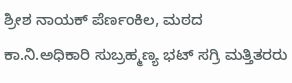ಶ್ರೀಶ ನಾಯಕ್ ಪೆರ್ಣಂಕಿಲ, ಮಠದ ಕಾ.ನಿ.ಅಧಿಕಾರಿ ಸುಬ್ರಹ್ಮಣ್ಯ ಭಟ್ ಸಗ್ರಿ ಮತ್ತಿತರರು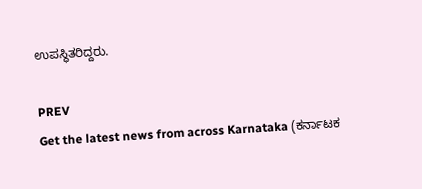ಉಪಸ್ಥಿತರಿದ್ದರು.

PREV
Get the latest news from across Karnataka (ಕರ್ನಾಟಕ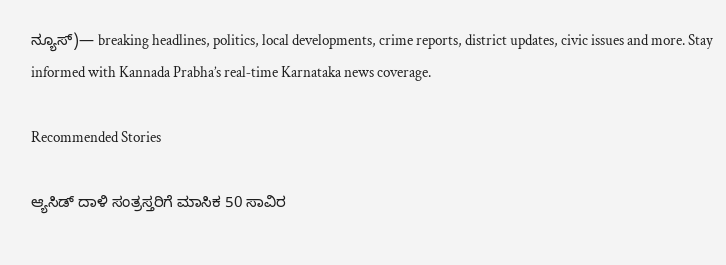ನ್ಯೂಸ್)— breaking headlines, politics, local developments, crime reports, district updates, civic issues and more. Stay informed with Kannada Prabha’s real‑time Karnataka news coverage.

Recommended Stories

ಆ್ಯಸಿಡ್‌ ದಾಳಿ ಸಂತ್ರಸ್ತರಿಗೆ ಮಾಸಿಕ 50 ಸಾವಿರ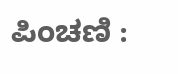ಪಿಂಚಣಿ :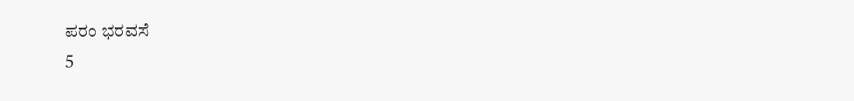ಪರಂ ಭರವಸೆ
5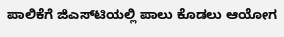ಪಾಲಿಕೆಗೆ ಜಿಎಸ್‌ಟಿಯಲ್ಲಿ ಪಾಲು ಕೊಡಲು ಆಯೋಗ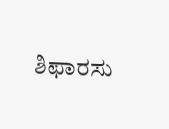ಶಿಫಾರಸು